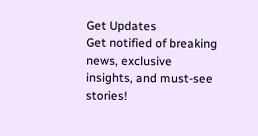Get Updates
Get notified of breaking news, exclusive insights, and must-see stories!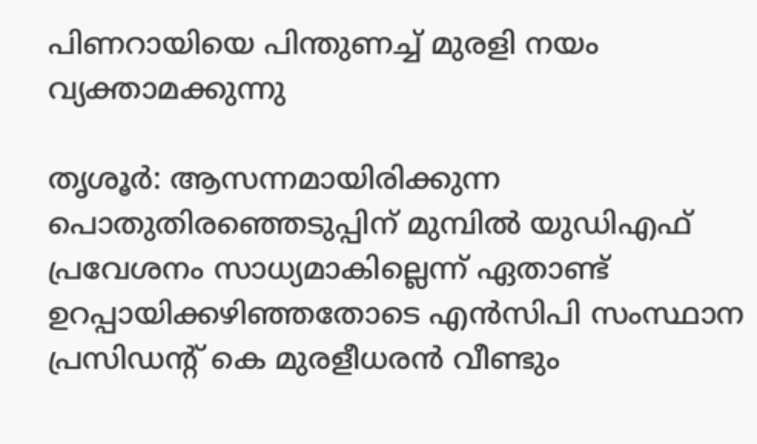പിണറായിയെ പിന്തുണച്ച്‌ മുരളി നയം വ്യക്താമക്കുന്നു

തൃശൂര്‍: ആസന്നമായിരിക്കുന്ന പൊതുതിരഞ്ഞെടുപ്പിന്‌ മുമ്പില്‍ യുഡിഎഫ്‌ പ്രവേശനം സാധ്യമാകില്ലെന്ന്‌ ഏതാണ്ട്‌ ഉറപ്പായിക്കഴിഞ്ഞതോടെ എന്‍സിപി സംസ്ഥാന പ്രസിഡന്റ്‌ കെ മുരളീധരന്‍ വീണ്ടും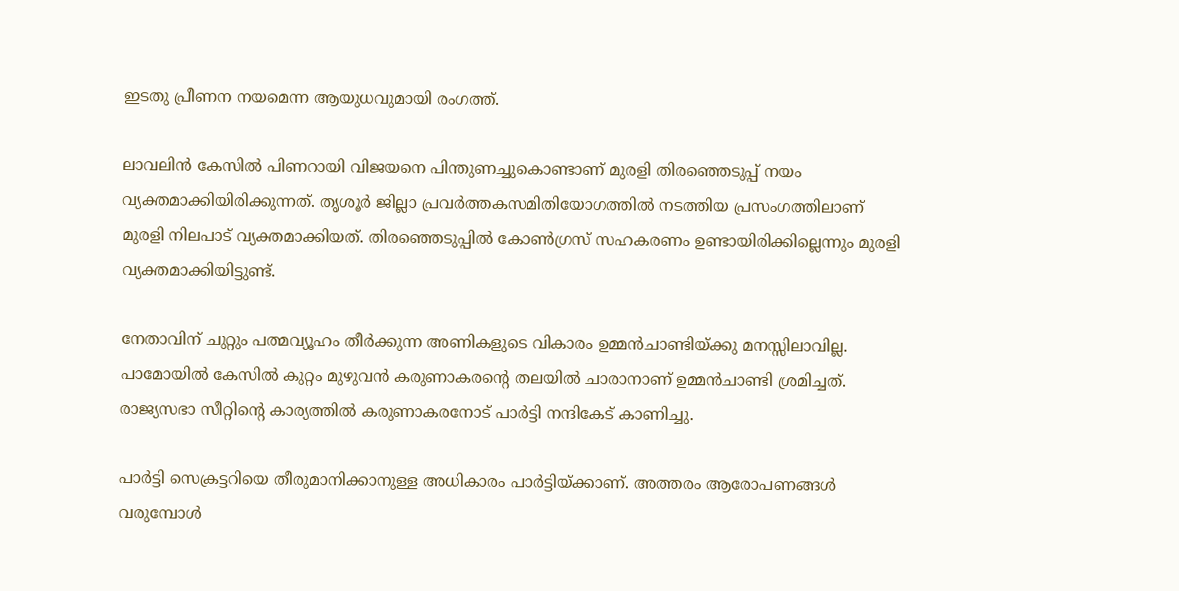ഇടതു പ്രീണന നയമെന്ന ആയുധവുമായി രംഗത്ത്‌.

ലാവലിന്‍ കേസില്‍ പിണറായി വിജയനെ പിന്തുണച്ചുകൊണ്ടാണ്‌ മുരളി തിരഞ്ഞെടുപ്പ്‌ നയം വ്യക്തമാക്കിയിരിക്കുന്നത്‌. തൃശൂര്‍ ജില്ലാ പ്രവര്‍ത്തകസമിതിയോഗത്തില്‍ നടത്തിയ പ്രസംഗത്തിലാണ്‌ മുരളി നിലപാട്‌ വ്യക്തമാക്കിയത്‌. തിരഞ്ഞെടുപ്പില്‍ കോണ്‍ഗ്രസ്‌ സഹകരണം ഉണ്ടായിരിക്കില്ലെന്നും മുരളി വ്യക്തമാക്കിയിട്ടുണ്ട്‌.

നേതാവിന്‌ ചുറ്റും പത്മവ്യൂഹം തീര്‍ക്കുന്ന അണികളുടെ വികാരം ഉമ്മന്‍ചാണ്ടിയ്‌ക്കു മനസ്സിലാവില്ല. പാമോയില്‍ കേസില്‍ കുറ്റം മുഴുവന്‍ കരുണാകരന്റെ തലയില്‍ ചാരാനാണ്‌ ഉമ്മന്‍ചാണ്ടി ശ്രമിച്ചത്‌. രാജ്യസഭാ സീറ്റിന്റെ കാര്യത്തില്‍ കരുണാകരനോട്‌ പാര്‍ട്ടി നന്ദികേട്‌ കാണിച്ചു.

പാര്‍ട്ടി സെക്രട്ടറിയെ തീരുമാനിക്കാനുള്ള അധികാരം പാര്‍ട്ടിയ്‌ക്കാണ്‌. അത്തരം ആരോപണങ്ങള്‍ വരുമ്പോള്‍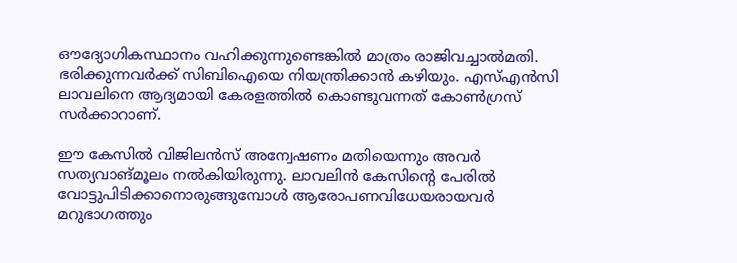ഔദ്യോഗികസ്ഥാനം വഹിക്കുന്നുണ്ടെങ്കില്‍ മാത്രം രാജിവച്ചാല്‍മതി. ഭരിക്കുന്നവര്‍ക്ക്‌ സിബിഐയെ നിയന്ത്രിക്കാന്‍ കഴിയും. എസ്‌എന്‍സി ലാവലിനെ ആദ്യമായി കേരളത്തില്‍ കൊണ്ടുവന്നത്‌ കോണ്‍ഗ്രസ്‌ സര്‍ക്കാറാണ്‌.

ഈ കേസില്‍ വിജിലന്‍സ്‌ അന്വേഷണം മതിയെന്നും അവര്‍ സത്യവാങ്‌മൂലം നല്‍കിയിരുന്നു. ലാവലിന്‍ കേസിന്റെ പേരില്‍ വോട്ടുപിടിക്കാനൊരുങ്ങുമ്പോള്‍ ആരോപണവിധേയരായവര്‍ മറുഭാഗത്തും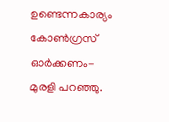ഉണ്ടെന്നകാര്യം കോണ്‍ഗ്രസ്‌ ഓര്‍ക്കണം- മുരളി പറഞ്ഞു.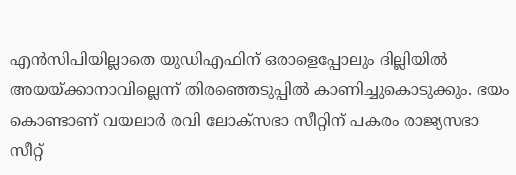എന്‍സിപിയില്ലാതെ യുഡിഎഫിന്‌ ഒരാളെപ്പോലും ദില്ലിയില്‍ അയയ്‌ക്കാനാവില്ലെന്ന്‌ തിരഞ്ഞെടുപ്പില്‍ കാണിച്ചുകൊടുക്കും. ഭയം കൊണ്ടാണ്‌ വയലാര്‍ രവി ലോക്‌സഭാ സീറ്റിന്‌ പകരം രാജ്യസഭാ സീറ്റ്‌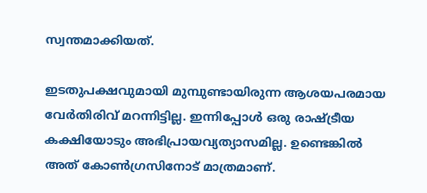സ്വന്തമാക്കിയത്‌.

ഇടതുപക്ഷവുമായി മുമ്പുണ്ടായിരുന്ന ആശയപരമായ വേര്‍തിരിവ്‌ മറന്നിട്ടില്ല. ഇന്നിപ്പോള്‍ ഒരു രാഷ്ട്രീയ കക്ഷിയോടും അഭിപ്രായവ്യത്യാസമില്ല. ഉണ്ടെങ്കില്‍ അത്‌ കോണ്‍ഗ്രസിനോട്‌ മാത്രമാണ്‌.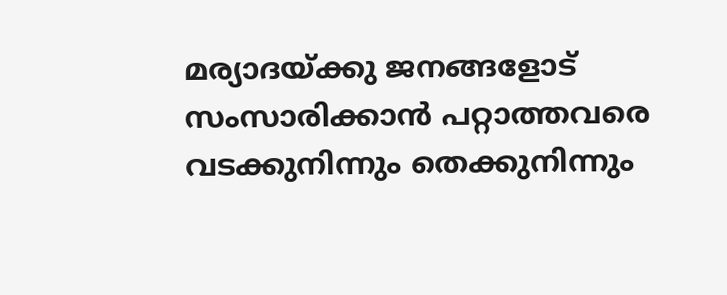മര്യാദയ്‌ക്കു ജനങ്ങളോട്‌ സംസാരിക്കാന്‍ പറ്റാത്തവരെ വടക്കുനിന്നും തെക്കുനിന്നും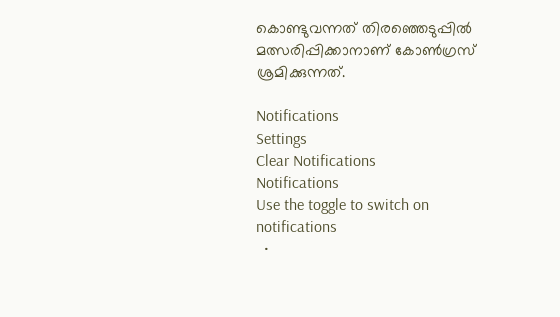കൊണ്ടുവന്നത്‌ തിരഞ്ഞെടുപ്പില്‍ മത്സരിപ്പിക്കാനാണ്‌ കോണ്‍ഗ്രസ്‌ ശ്രമിക്കുന്നത്‌.

Notifications
Settings
Clear Notifications
Notifications
Use the toggle to switch on notifications
  •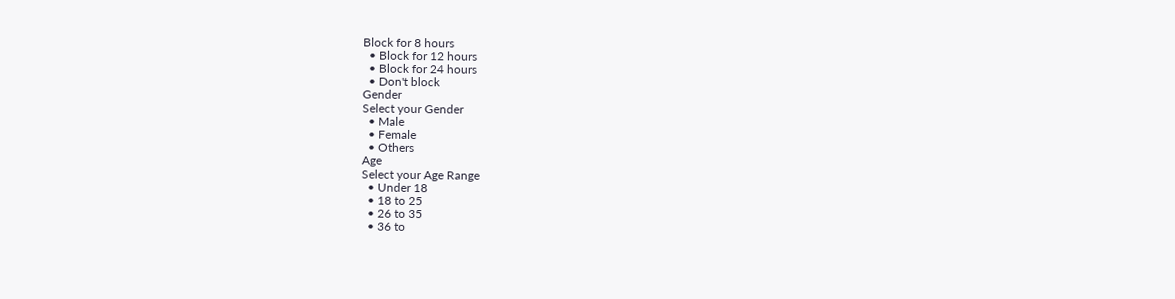Block for 8 hours
  • Block for 12 hours
  • Block for 24 hours
  • Don't block
Gender
Select your Gender
  • Male
  • Female
  • Others
Age
Select your Age Range
  • Under 18
  • 18 to 25
  • 26 to 35
  • 36 to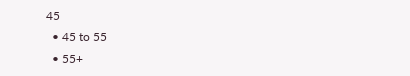45
  • 45 to 55
  • 55+